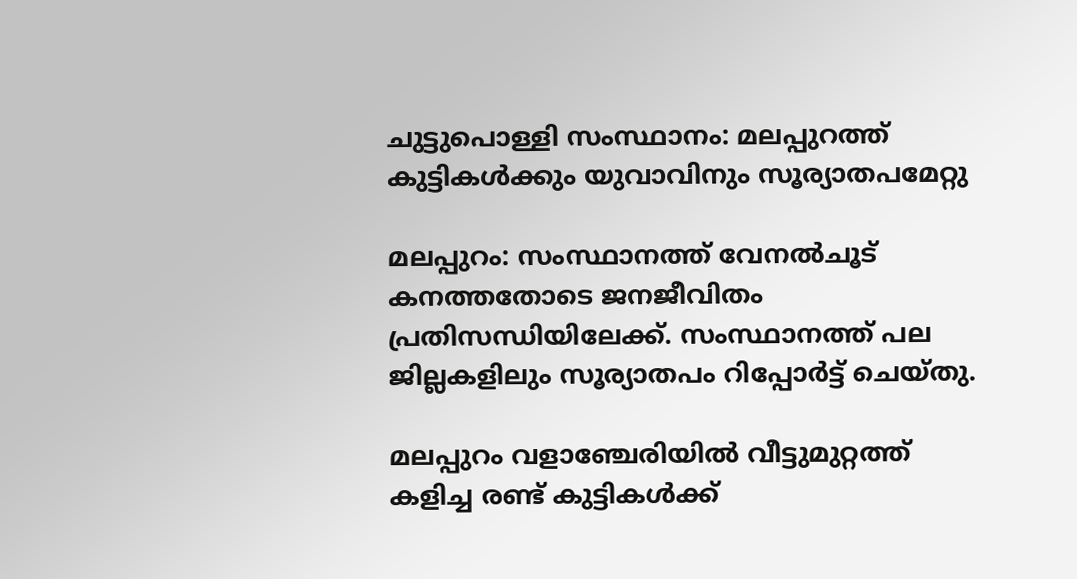ചുട്ടുപൊള്ളി സംസ്ഥാനം: മലപ്പുറത്ത് കുട്ടികൾക്കും യുവാവിനും സൂര്യാതപമേറ്റു

മലപ്പുറം: സംസ്ഥാനത്ത് വേനൽചൂട് കനത്തതോടെ ജനജീവിതം പ്രതിസന്ധിയിലേക്ക്. സംസ്ഥാനത്ത് പല ജില്ലകളിലും സൂര്യാതപം റിപ്പോർട്ട് ചെയ്തു.

മലപ്പുറം വളാഞ്ചേരിയിൽ വീട്ടുമുറ്റത്ത് കളിച്ച രണ്ട് കുട്ടികൾക്ക്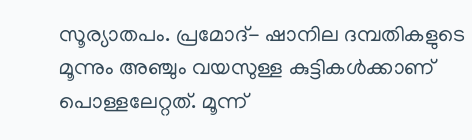സൂര്യാതപം. പ്രമോദ്- ഷാനില ദമ്പതികളുടെ മൂന്നും അഞ്ചും വയസുള്ള കുട്ടികൾക്കാണ് പൊള്ളലേറ്റത്. മൂന്ന്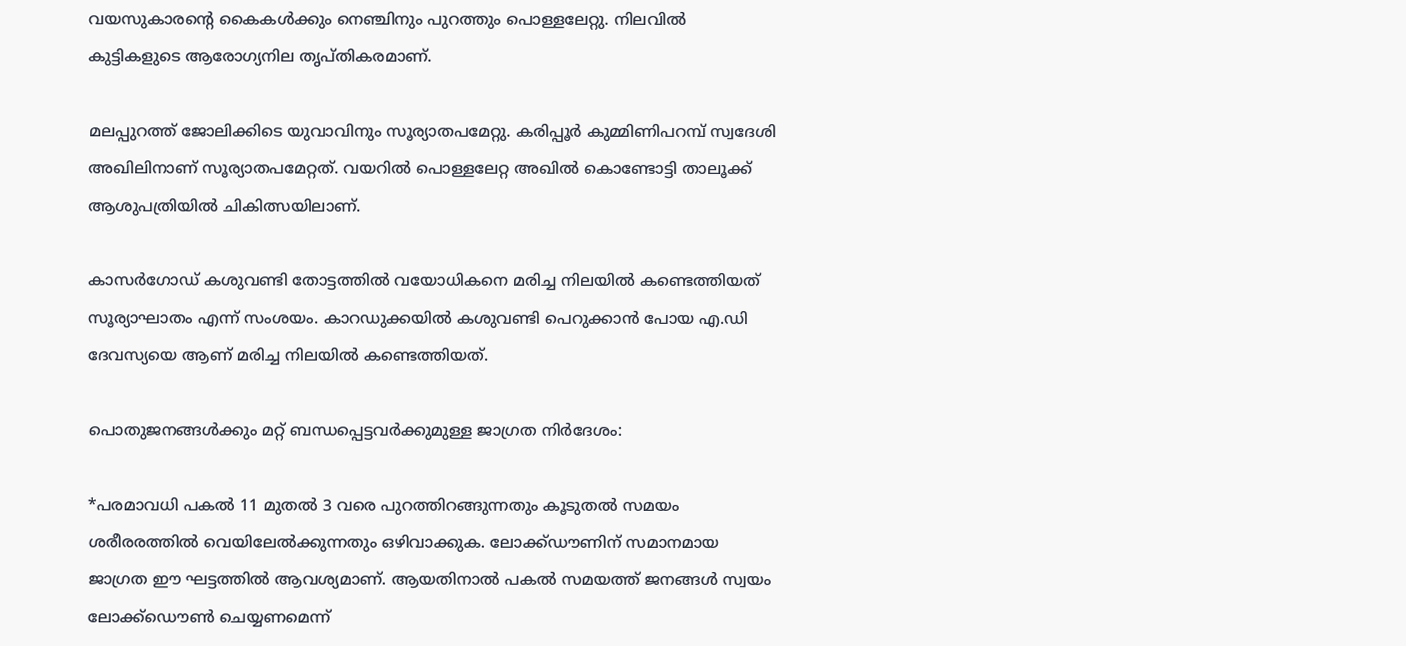വയസുകാരൻ്റെ കൈകൾക്കും നെഞ്ചിനും പുറത്തും പൊള്ളലേറ്റു. നിലവിൽ കുട്ടികളുടെ ആരോഗ്യനില തൃപ്തികരമാണ്.

മലപ്പുറത്ത് ജോലിക്കിടെ യുവാവിനും സൂര്യാതപമേറ്റു. കരിപ്പൂർ കുമ്മിണിപറമ്പ് സ്വദേശി അഖിലിനാണ് സൂര്യാതപമേറ്റത്. വയറിൽ പൊള്ളലേറ്റ അഖിൽ കൊണ്ടോട്ടി താലൂക്ക് ആശുപത്രിയിൽ ചികിത്സയിലാണ്.

കാസർഗോഡ് കശുവണ്ടി തോട്ടത്തിൽ വയോധികനെ മരിച്ച നിലയിൽ കണ്ടെത്തിയത് സൂര്യാഘാതം എന്ന് സംശയം. കാറഡുക്കയിൽ കശുവണ്ടി പെറുക്കാൻ പോയ എ.ഡി ദേവസ്യയെ ആണ് മരിച്ച നിലയിൽ കണ്ടെത്തിയത്.

പൊതുജനങ്ങൾക്കും മറ്റ് ബന്ധപ്പെട്ടവർക്കുമുള്ള ജാഗ്രത നിർദേശം:

*പരമാവധി പകൽ 11 മുതൽ 3 വരെ പുറത്തിറങ്ങുന്നതും കൂടുതൽ സമയം ശരീരരത്തിൽ വെയിലേൽക്കുന്നതും ഒഴിവാക്കുക. ലോക്ക്ഡൗണിന് സമാനമായ ജാഗ്രത ഈ ഘട്ടത്തിൽ ആവശ്യമാണ്. ആയതിനാൽ പകൽ സമയത്ത് ജനങ്ങൾ സ്വയം ലോക്ക്ഡൌൺ ചെയ്യണമെന്ന്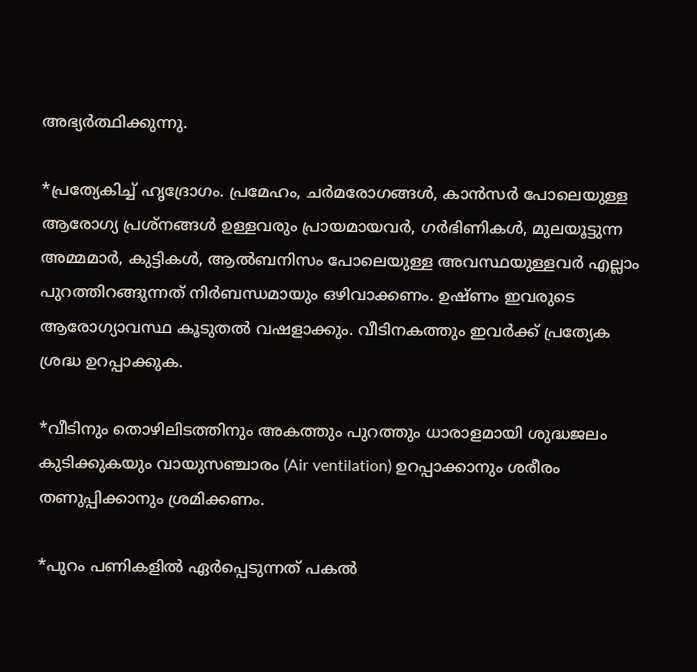അഭ്യർത്ഥിക്കുന്നു.

*പ്രത്യേകിച്ച് ഹൃദ്രോഗം. പ്രമേഹം, ചർമരോഗങ്ങൾ, കാൻസർ പോലെയുള്ള ആരോഗ്യ പ്രശ്നങ്ങൾ ഉള്ളവരും പ്രായമായവർ, ഗർഭിണികൾ, മുലയൂട്ടുന്ന അമ്മമാർ, കുട്ടികൾ, ആൽബനിസം പോലെയുള്ള അവസ്ഥയുള്ളവർ എല്ലാം പുറത്തിറങ്ങുന്നത് നിർബന്ധമായും ഒഴിവാക്കണം. ഉഷ്ണം ഇവരുടെ ആരോഗ്യാവസ്ഥ കൂടുതൽ വഷളാക്കും. വീടിനകത്തും ഇവർക്ക് പ്രത്യേക ശ്രദ്ധ ഉറപ്പാക്കുക.

*വീടിനും തൊഴിലിടത്തിനും അകത്തും പുറത്തും ധാരാളമായി ശുദ്ധജലം കുടിക്കുകയും വായുസഞ്ചാരം (Air ventilation) ഉറപ്പാക്കാനും ശരീരം തണുപ്പിക്കാനും ശ്രമിക്കണം.

*പുറം പണികളിൽ ഏർപ്പെടുന്നത് പകൽ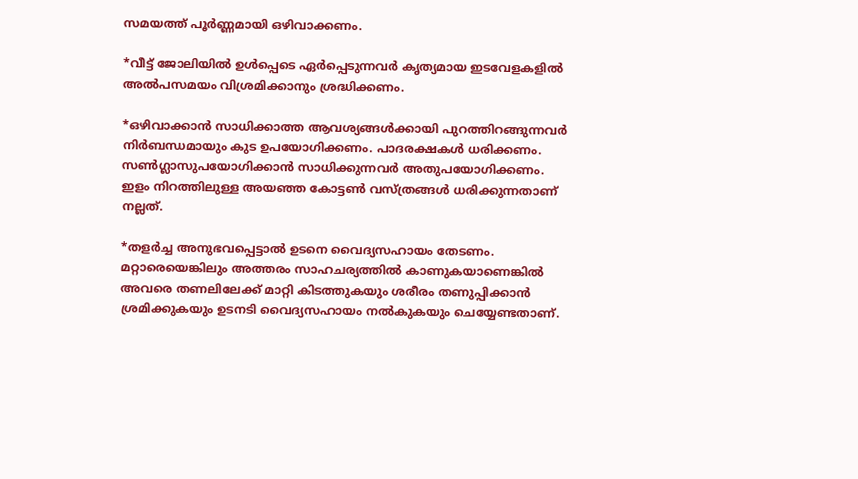സമയത്ത് പൂർണ്ണമായി ഒഴിവാക്കണം.

*വീട്ട് ജോലിയിൽ ഉൾപ്പെടെ ഏർപ്പെടുന്നവർ കൃത്യമായ ഇടവേളകളിൽ അൽപസമയം വിശ്രമിക്കാനും ശ്രദ്ധിക്കണം.

*ഒഴിവാക്കാൻ സാധിക്കാത്ത ആവശ്യങ്ങൾക്കായി പുറത്തിറങ്ങുന്നവർ നിർബന്ധമായും കുട ഉപയോഗിക്കണം. പാദരക്ഷകൾ ധരിക്കണം. സൺഗ്ലാസുപയോഗിക്കാൻ സാധിക്കുന്നവർ അതുപയോഗിക്കണം. ഇളം നിറത്തിലുള്ള അയഞ്ഞ കോട്ടൺ വസ്ത്രങ്ങൾ ധരിക്കുന്നതാണ് നല്ലത്.

*തളർച്ച അനുഭവപ്പെട്ടാൽ ഉടനെ വൈദ്യസഹായം തേടണം. മറ്റാരെയെങ്കിലും അത്തരം സാഹചര്യത്തിൽ കാണുകയാണെങ്കിൽ അവരെ തണലിലേക്ക് മാറ്റി കിടത്തുകയും ശരീരം തണുപ്പിക്കാൻ ശ്രമിക്കുകയും ഉടനടി വൈദ്യസഹായം നൽകുകയും ചെയ്യേണ്ടതാണ്.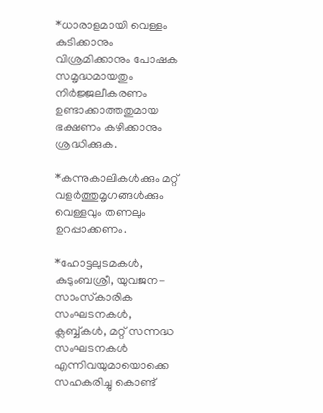*ധാരാളമായി വെള്ളം കുടിക്കാനും വിശ്രമിക്കാനും പോഷക സമൃദ്ധമായതും നിർജ്ജലീകരണം ഉണ്ടാക്കാത്തതുമായ ഭക്ഷണം കഴിക്കാനും ശ്രദ്ധിക്കുക.

*കന്നുകാലികൾക്കും മറ്റ് വളർത്തുമൃഗങ്ങൾക്കും വെള്ളവും തണലും ഉറപ്പാക്കണം.

*ഹോട്ടലുടമകൾ, കുടുംബശ്രീ, യുവജന-സാംസ്‌കാരിക സംഘടനകൾ, ക്ലബ്ബ്കൾ, മറ്റ് സന്നദ്ധ സംഘടനകൾ എന്നിവയുമായൊക്കെ സഹകരിച്ചു കൊണ്ട്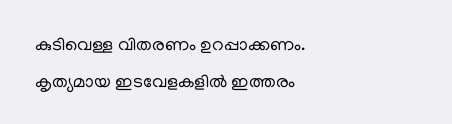കുടിവെള്ള വിതരണം ഉറപ്പാക്കണം. കൃത്യമായ ഇടവേളകളിൽ ഇത്തരം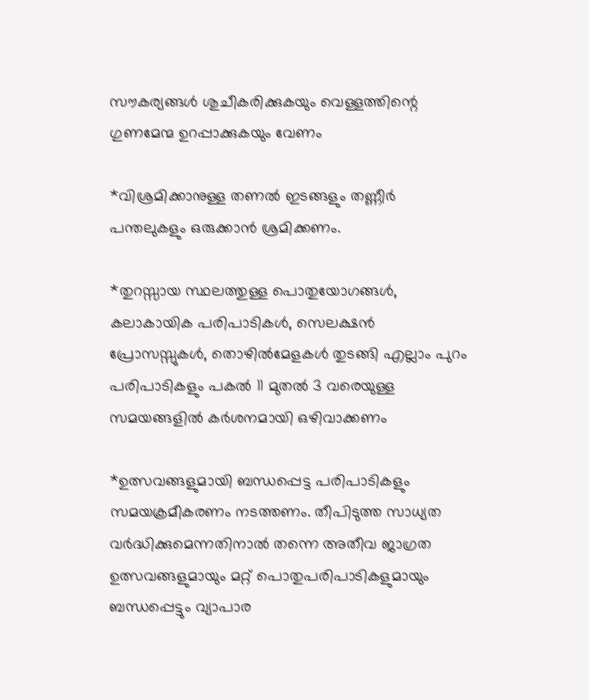സൗകര്യങ്ങൾ ശുചീകരിക്കുകയും വെള്ളത്തിന്റെ ഗുണമേന്മ ഉറപ്പാക്കുകയും വേണം

*വിശ്രമിക്കാനുള്ള തണൽ ഇടങ്ങളും തണ്ണീർ പന്തലുകളും ഒരുക്കാൻ ശ്രമിക്കണം.

*തുറസ്സായ സ്ഥലത്തുള്ള പൊതുയോഗങ്ങൾ, കലാകായിക പരിപാടികൾ, സെലക്ഷൻ പ്രോസസ്സുകൾ, തൊഴിൽമേളകൾ തുടങ്ങി എല്ലാം പുറം പരിപാടികളും പകൽ 11 മുതൽ 3 വരെയുള്ള സമയങ്ങളിൽ കർശനമായി ഒഴിവാക്കണം

*ഉത്സവങ്ങളുമായി ബന്ധപ്പെട്ട പരിപാടികളും സമയക്രമീകരണം നടത്തണം. തീപിടുത്ത സാധ്യത വർദ്ധിക്കുമെന്നതിനാൽ തന്നെ അതീവ ജാഗ്രത ഉത്സവങ്ങളുമായും മറ്റ് പൊതുപരിപാടികളുമായും ബന്ധപ്പെട്ടും വ്യാപാര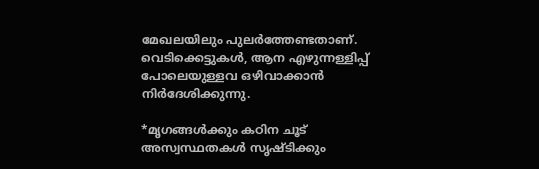മേഖലയിലും പുലർത്തേണ്ടതാണ്. വെടിക്കെട്ടുകൾ, ആന എഴുന്നള്ളിപ്പ് പോലെയുള്ളവ ഒഴിവാക്കാൻ നിർദേശിക്കുന്നു.

*മൃഗങ്ങൾക്കും കഠിന ചൂട് അസ്വസ്ഥതകൾ സൃഷ്ടിക്കും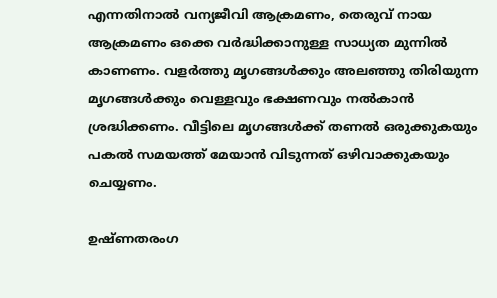എന്നതിനാൽ വന്യജീവി ആക്രമണം, തെരുവ് നായ ആക്രമണം ഒക്കെ വർദ്ധിക്കാനുള്ള സാധ്യത മുന്നിൽ കാണണം. വളർത്തു മൃഗങ്ങൾക്കും അലഞ്ഞു തിരിയുന്ന മൃഗങ്ങൾക്കും വെള്ളവും ഭക്ഷണവും നൽകാൻ ശ്രദ്ധിക്കണം. വീട്ടിലെ മൃഗങ്ങൾക്ക് തണൽ ഒരുക്കുകയും പകൽ സമയത്ത് മേയാൻ വിടുന്നത് ഒഴിവാക്കുകയും ചെയ്യണം.

ഉഷ്‌ണതരംഗ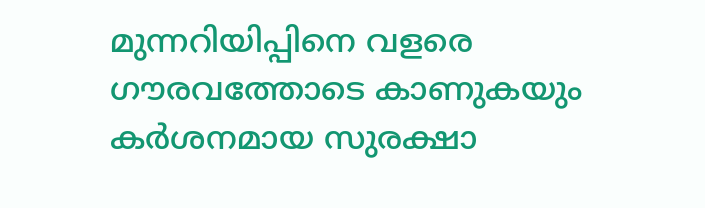മുന്നറിയിപ്പിനെ വളരെ ഗൗരവത്തോടെ കാണുകയും കർശനമായ സുരക്ഷാ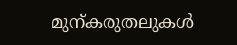മുന്കരുതലുകൾ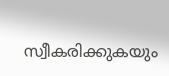സ്വീകരിക്കുകയും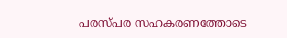പരസ്പര സഹകരണത്തോടെ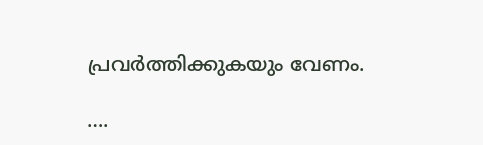പ്രവർത്തിക്കുകയും വേണം.

….